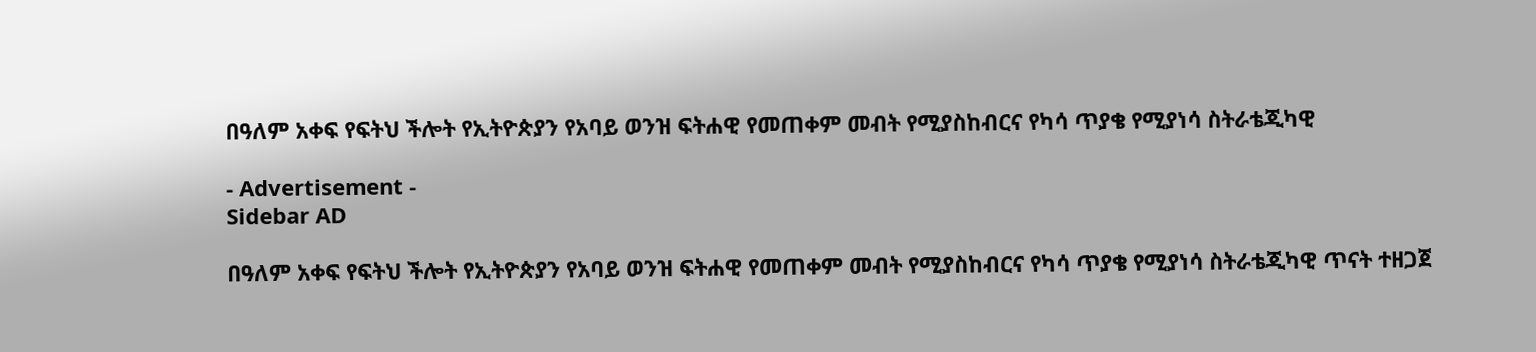በዓለም አቀፍ የፍትህ ችሎት የኢትዮጵያን የአባይ ወንዝ ፍትሐዊ የመጠቀም መብት የሚያስከብርና የካሳ ጥያቄ የሚያነሳ ስትራቴጂካዊ

- Advertisement -
Sidebar AD

በዓለም አቀፍ የፍትህ ችሎት የኢትዮጵያን የአባይ ወንዝ ፍትሐዊ የመጠቀም መብት የሚያስከብርና የካሳ ጥያቄ የሚያነሳ ስትራቴጂካዊ ጥናት ተዘጋጀ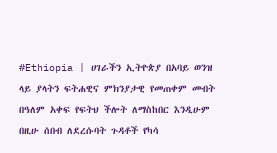#Ethiopia | ሀገራችን ኢትዮጵያ በአባይ ወንዝ ላይ ያላትን ፍትሐዊና ምክንያታዊ የመጠቀም መብት በዓለም አቀፍ የፍትህ ችሎት ለማስከበር እንዲሁም በዚሁ ሰበብ ለደረሱባት ጉዳቶች የካሳ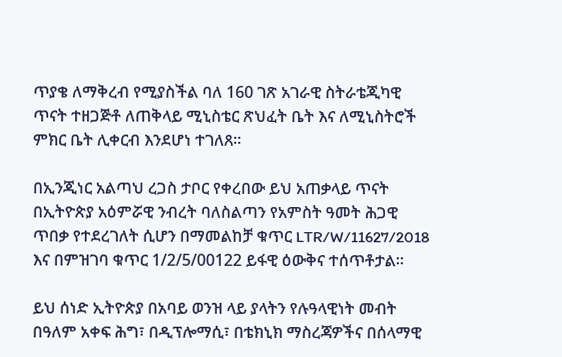ጥያቄ ለማቅረብ የሚያስችል ባለ 160 ገጽ አገራዊ ስትራቴጂካዊ ጥናት ተዘጋጅቶ ለጠቅላይ ሚኒስቴር ጽህፈት ቤት እና ለሚኒስትሮች ምክር ቤት ሊቀርብ እንደሆነ ተገለጸ።

በኢንጂነር አልጣህ ረጋስ ታቦር የቀረበው ይህ አጠቃላይ ጥናት በኢትዮጵያ አዕምሯዊ ንብረት ባለስልጣን የአምስት ዓመት ሕጋዊ ጥበቃ የተደረገለት ሲሆን በማመልከቻ ቁጥር LTR/W/11627/2018 እና በምዝገባ ቁጥር 1/2/5/00122 ይፋዊ ዕውቅና ተሰጥቶታል።

ይህ ሰነድ ኢትዮጵያ በአባይ ወንዝ ላይ ያላትን የሉዓላዊነት መብት በዓለም አቀፍ ሕግ፣ በዲፕሎማሲ፣ በቴክኒክ ማስረጃዎችና በሰላማዊ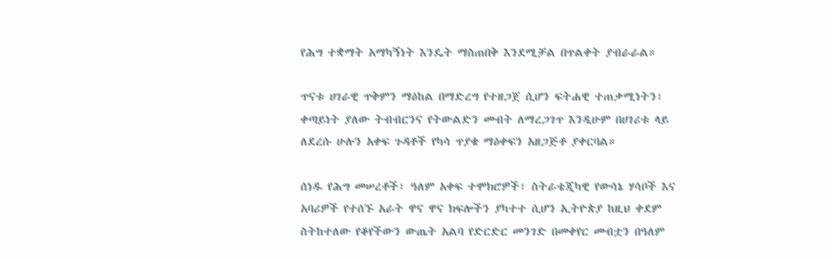የሕግ ተቋማት አማካኝነት እንዴት ማስጠበቅ እንደሚቻል በጥልቀት ያብራራል።

ጥናቱ ሀገራዊ ጥቅምን ማዕከል በማድረግ የተዘጋጀ ሲሆን ፍትሐዊ ተጠቃሚነትን፣ ቀጣይነት ያለው ትብብርንና የትውልድን መብት ለማረጋገጥ እንዲሁም በሀገሪቱ ላይ ለደረሱ ሁሉን አቀፍ ጉዳቶች የካሳ ጥያቄ ማዕቀፍን አዘጋጅቶ ያቀርባል።

ሰነዱ የሕግ መሠረቶች፣ ዓለም አቀፍ ተሞክሮዎች፣ ስትራቴጂካዊ የውሳኔ ሃሳቦች እና አባሪዎች የተሰኙ አራት ዋና ዋና ክፍሎችን ያካተተ ሲሆን ኢትዮጵያ ከዚህ ቀደም ስትከተለው የቆየችውን ውጤት አልባ የድርድር መንገድ በመቀየር መብቷን በዓለም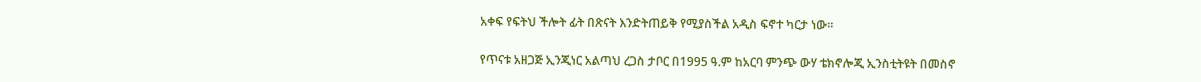አቀፍ የፍትህ ችሎት ፊት በጽናት እንድትጠይቅ የሚያስችል አዲስ ፍኖተ ካርታ ነው።

የጥናቱ አዘጋጅ ኢንጂነር አልጣህ ረጋስ ታቦር በ1995 ዓ.ም ከአርባ ምንጭ ውሃ ቴክኖሎጂ ኢንስቲትዩት በመስኖ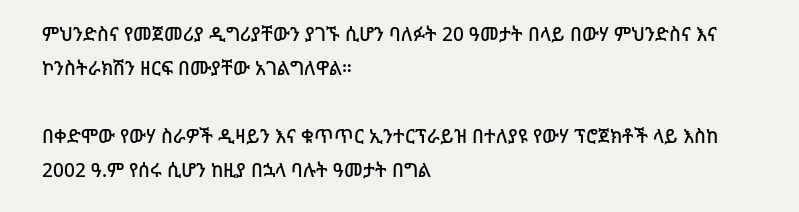ምህንድስና የመጀመሪያ ዲግሪያቸውን ያገኙ ሲሆን ባለፉት 20 ዓመታት በላይ በውሃ ምህንድስና እና ኮንስትራክሽን ዘርፍ በሙያቸው አገልግለዋል።

በቀድሞው የውሃ ስራዎች ዲዛይን እና ቁጥጥር ኢንተርፕራይዝ በተለያዩ የውሃ ፕሮጀክቶች ላይ እስከ 2002 ዓ.ም የሰሩ ሲሆን ከዚያ በኋላ ባሉት ዓመታት በግል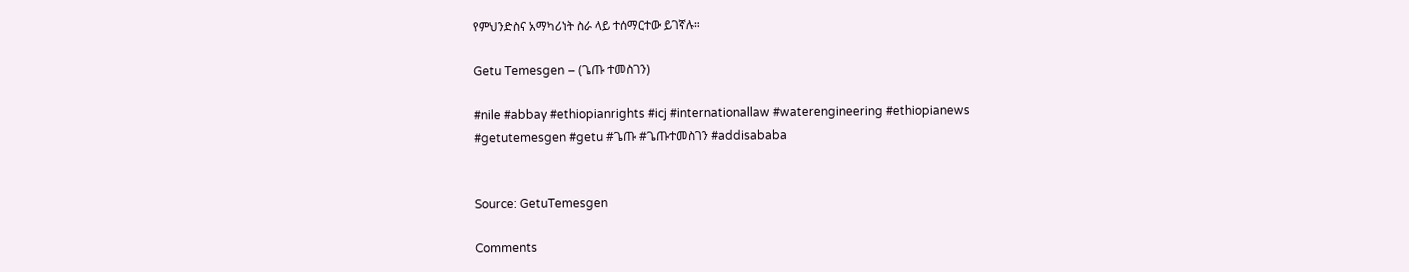የምህንድስና አማካሪነት ስራ ላይ ተሰማርተው ይገኛሉ።

Getu Temesgen – (ጌጡ ተመስገን)

#nile #abbay #ethiopianrights #icj #internationallaw #waterengineering #ethiopianews #getutemesgen #getu #ጌጡ #ጌጡተመስገን #addisababa


Source: GetuTemesgen

Comments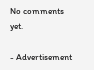No comments yet.

- Advertisement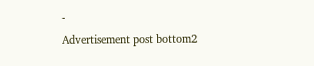-
Advertisement post bottom2